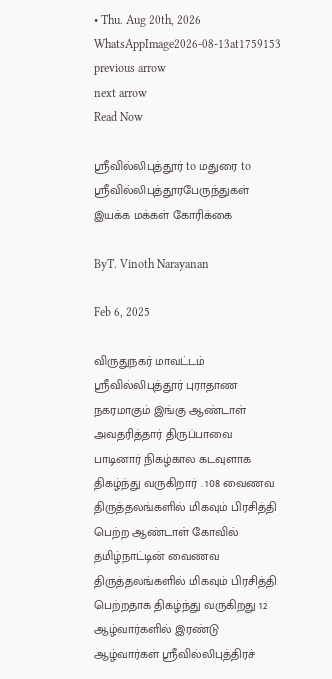• Thu. Aug 20th, 2026
WhatsAppImage2026-08-13at1759153
previous arrow
next arrow
Read Now

ஸ்ரீவில்லிபுத்தூர் to மதுரை to ஸ்ரீவில்லிபுத்தூரபேருந்துகள் இயக்க மக்கள் கோரிக்கை

ByT. Vinoth Narayanan

Feb 6, 2025

விருதுநகர் மாவட்டம் ஸ்ரீவில்லிபுத்தூர் புராதாண நகரமாகும் இங்கு ஆண்டாள் அவதரித்தார் திருப்பாவை பாடினார் நிகழ்கால கடவுளாக திகழ்ந்து வருகிறார் . 108 வைணவ திருத்தலங்களில் மிகவும் பிரசித்தி பெற்ற ஆண்டாள் கோவில் தமிழ்நாட்டின் வைணவ திருத்தலங்களில் மிகவும் பிரசித்தி பெற்றதாக திகழ்ந்து வருகிறது 12 ஆழ்வார்களில் இரண்டு ஆழ்வார்கள் ஸ்ரீவில்லிபுத்திரச்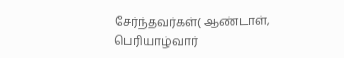சேர்ந்தவர்கள்( ஆண்டாள், பெரியாழ்வார்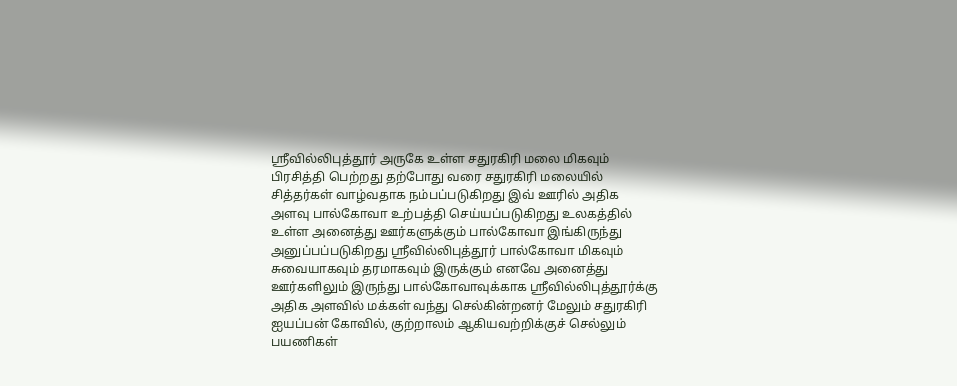ஸ்ரீவில்லிபுத்தூர் அருகே உள்ள சதுரகிரி மலை மிகவும் பிரசித்தி பெற்றது தற்போது வரை சதுரகிரி மலையில் சித்தர்கள் வாழ்வதாக நம்பப்படுகிறது இவ் ஊரில் அதிக அளவு பால்கோவா உற்பத்தி செய்யப்படுகிறது உலகத்தில் உள்ள அனைத்து ஊர்களுக்கும் பால்கோவா இங்கிருந்து அனுப்பப்படுகிறது ஸ்ரீவில்லிபுத்தூர் பால்கோவா மிகவும் சுவையாகவும் தரமாகவும் இருக்கும் எனவே அனைத்து ஊர்களிலும் இருந்து பால்கோவாவுக்காக ஸ்ரீவில்லிபுத்தூர்க்கு அதிக அளவில் மக்கள் வந்து செல்கின்றனர் மேலும் சதுரகிரி ஐயப்பன் கோவில், குற்றாலம் ஆகியவற்றிக்குச் செல்லும் பயணிகள்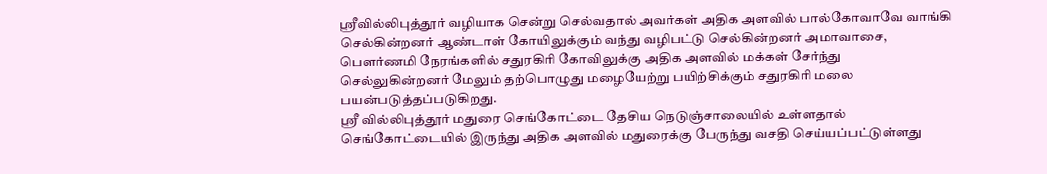ஸ்ரீவில்லிபுத்தூர் வழியாக சென்று செல்வதால் அவர்கள் அதிக அளவில் பால்கோவாவே வாங்கி செல்கின்றனர் ஆண்டாள் கோயிலுக்கும் வந்து வழிபட்டு செல்கின்றனர் அமாவாசை, பௌர்ணமி நேரங்களில் சதுரகிரி கோவிலுக்கு அதிக அளவில் மக்கள் சேர்ந்து செல்லுகின்றனர் மேலும் தற்பொழுது மழையேற்று பயிற்சிக்கும் சதுரகிரி மலை பயன்படுத்தப்படுகிறது.
ஸ்ரீ வில்லிபுத்தூர் மதுரை செங்கோட்டை தேசிய நெடுஞ்சாலையில் உள்ளதால் செங்கோட்டையில் இருந்து அதிக அளவில் மதுரைக்கு பேருந்து வசதி செய்யப்பட்டுள்ளது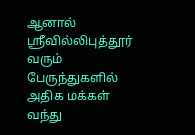ஆனால் ஸ்ரீவில்லிபுத்தூர் வரும் பேருந்துகளில் அதிக மக்கள் வந்து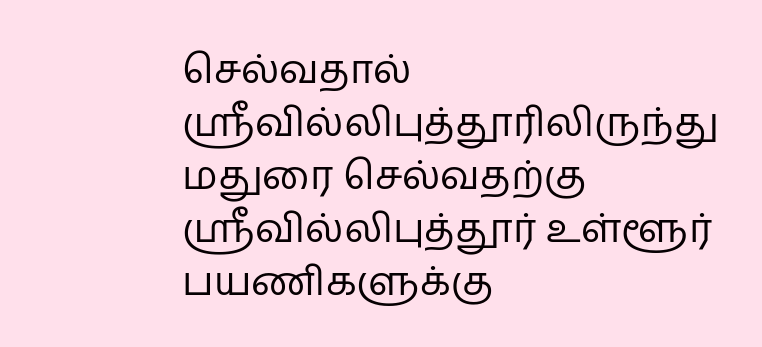செல்வதால் ஸ்ரீவில்லிபுத்தூரிலிருந்து மதுரை செல்வதற்கு ஸ்ரீவில்லிபுத்தூர் உள்ளூர் பயணிகளுக்கு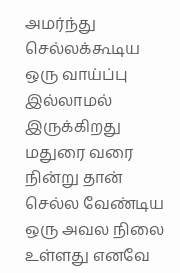அமர்ந்து செல்லக்கூடிய ஒரு வாய்ப்பு இல்லாமல் இருக்கிறது மதுரை வரை நின்று தான் செல்ல வேண்டிய ஒரு அவல நிலை உள்ளது எனவே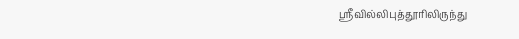ஸ்ரீவில்லிபுத்தூரிலிருந்து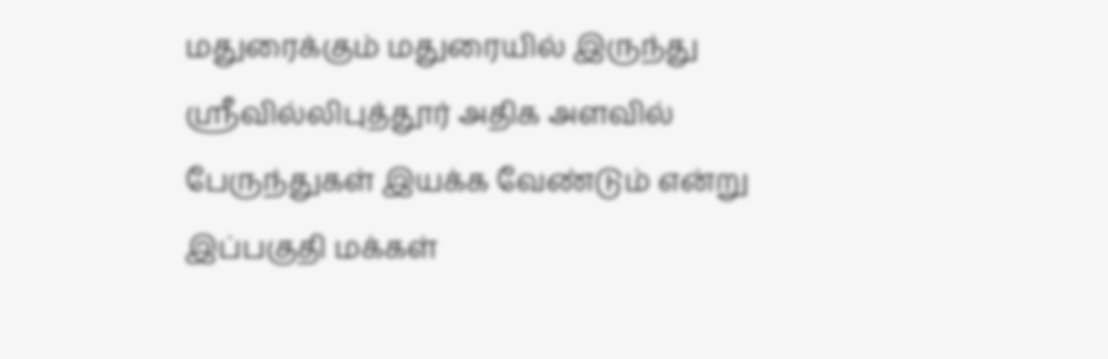மதுரைக்கும் மதுரையில் இருந்து ஸ்ரீவில்லிபுத்தூர் அதிக அளவில் பேருந்துகள் இயக்க வேண்டும் என்று இப்பகுதி மக்கள்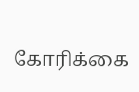கோரிக்கை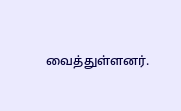வைத்துள்ளனர்.